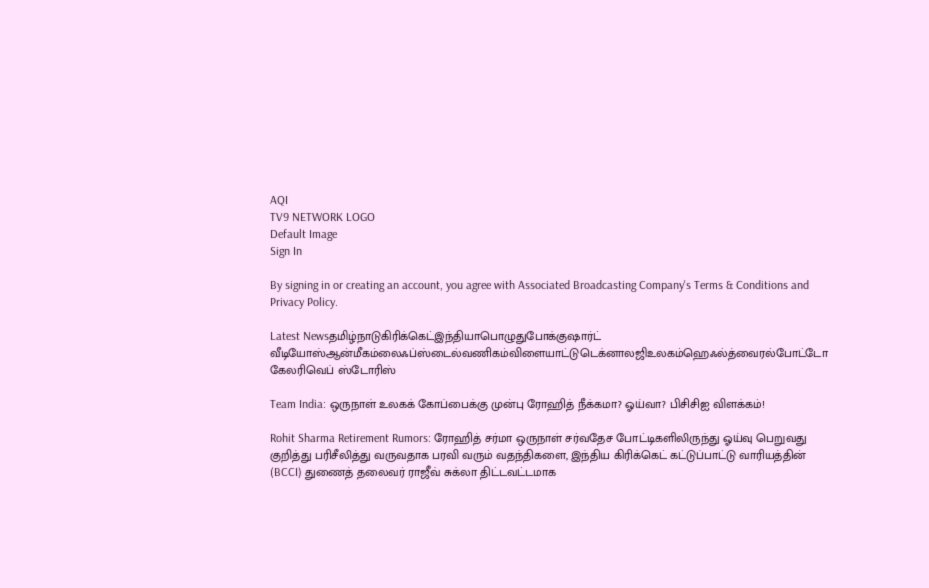AQI
TV9 NETWORK LOGO
Default Image
Sign In

By signing in or creating an account, you agree with Associated Broadcasting Company's Terms & Conditions and Privacy Policy.

Latest Newsதமிழ்நாடுகிரிக்கெட்இந்தியாபொழுதுபோக்குஷார்ட் வீடியோஸ்ஆன்மீகம்லைஃப்ஸ்டைல்வணிகம்விளையாட்டுடெக்னாலஜிஉலகம்ஹெஃல்த்வைரல்போட்டோ கேலரிவெப் ஸ்டோரிஸ்

Team India: ஒருநாள் உலகக் கோப்பைக்கு முன்பு ரோஹித் நீக்கமா? ஓய்வா? பிசிசிஐ விளக்கம்!

Rohit Sharma Retirement Rumors: ரோஹித் சர்மா ஒருநாள் சர்வதேச போட்டிகளிலிருந்து ஓய்வு பெறுவது குறித்து பரிசீலித்து வருவதாக பரவி வரும் வதந்திகளை, இந்திய கிரிக்கெட் கட்டுப்பாட்டு வாரியத்தின் (BCCI) துணைத் தலைவர் ராஜீவ் சுக்லா திட்டவட்டமாக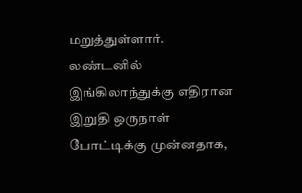மறுத்துள்ளார். லண்டனில் இங்கிலாந்துக்கு எதிரான இறுதி ஒருநாள் போட்டிக்கு முன்னதாக,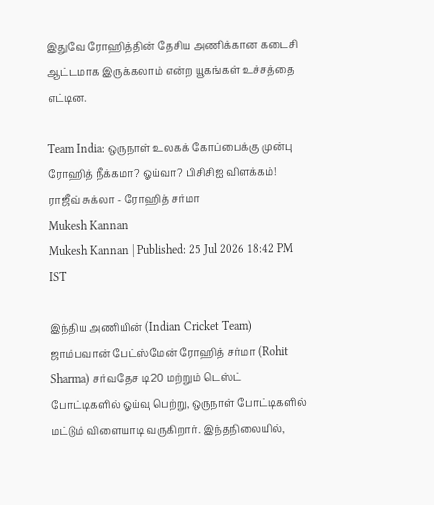இதுவே ரோஹித்தின் தேசிய அணிக்கான கடைசி ஆட்டமாக இருக்கலாம் என்ற யூகங்கள் உச்சத்தை எட்டின.

Team India: ஒருநாள் உலகக் கோப்பைக்கு முன்பு ரோஹித் நீக்கமா? ஓய்வா? பிசிசிஐ விளக்கம்!
ராஜீவ் சுக்லா - ரோஹித் சர்மா
Mukesh Kannan
Mukesh Kannan | Published: 25 Jul 2026 18:42 PM IST

இந்திய அணியின் (Indian Cricket Team) ஜாம்பவான் பேட்ஸ்மேன் ரோஹித் சர்மா (Rohit Sharma) சர்வதேச டி20 மற்றும் டெஸ்ட் போட்டிகளில் ஓய்வு பெற்று, ஒருநாள் போட்டிகளில் மட்டும் விளையாடி வருகிறார். இந்தநிலையில்,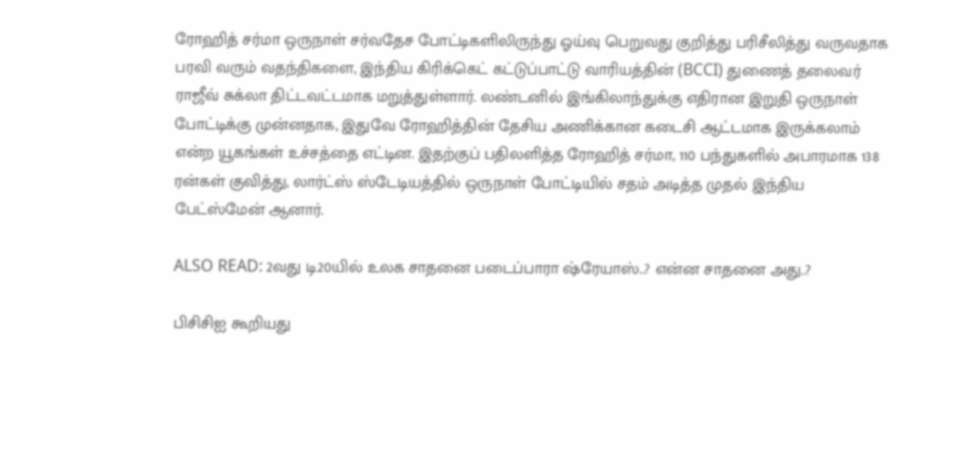ரோஹித் சர்மா ஒருநாள் சர்வதேச போட்டிகளிலிருந்து ஓய்வு பெறுவது குறித்து பரிசீலித்து வருவதாக பரவி வரும் வதந்திகளை, இந்திய கிரிக்கெட் கட்டுப்பாட்டு வாரியத்தின் (BCCI) துணைத் தலைவர் ராஜீவ் சுக்லா திட்டவட்டமாக மறுத்துள்ளார். லண்டனில் இங்கிலாந்துக்கு எதிரான இறுதி ஒருநாள் போட்டிக்கு முன்னதாக, இதுவே ரோஹித்தின் தேசிய அணிக்கான கடைசி ஆட்டமாக இருக்கலாம் என்ற யூகங்கள் உச்சத்தை எட்டின. இதற்குப் பதிலளித்த ரோஹித் சர்மா, 110 பந்துகளில் அபாரமாக 138 ரன்கள் குவித்து, லார்ட்ஸ் ஸ்டேடியத்தில் ஒருநாள் போட்டியில் சதம் அடித்த முதல் இந்திய பேட்ஸ்மேன் ஆனார்.

ALSO READ: 2வது டி20யில் உலக சாதனை படைப்பாரா ஷ்ரேயாஸ்..? என்ன சாதனை அது..?

பிசிசிஐ கூறியது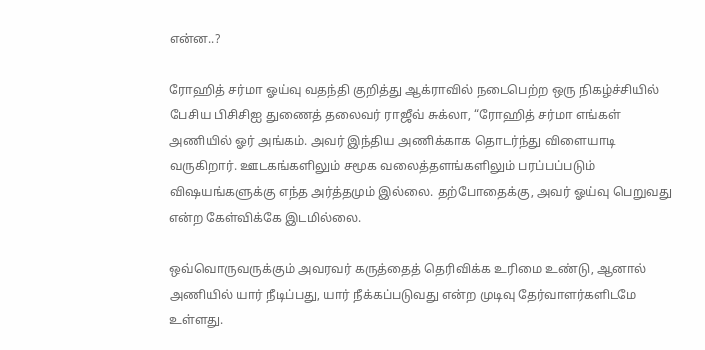என்ன..?

ரோஹித் சர்மா ஓய்வு வதந்தி குறித்து ஆக்ராவில் நடைபெற்ற ஒரு நிகழ்ச்சியில் பேசிய பிசிசிஐ துணைத் தலைவர் ராஜீவ் சுக்லா, “ரோஹித் சர்மா எங்கள் அணியில் ஓர் அங்கம். அவர் இந்திய அணிக்காக தொடர்ந்து விளையாடி வருகிறார். ஊடகங்களிலும் சமூக வலைத்தளங்களிலும் பரப்பப்படும் விஷயங்களுக்கு எந்த அர்த்தமும் இல்லை. தற்போதைக்கு, அவர் ஓய்வு பெறுவது என்ற கேள்விக்கே இடமில்லை.

ஒவ்வொருவருக்கும் அவரவர் கருத்தைத் தெரிவிக்க உரிமை உண்டு, ஆனால் அணியில் யார் நீடிப்பது, யார் நீக்கப்படுவது என்ற முடிவு தேர்வாளர்களிடமே உள்ளது.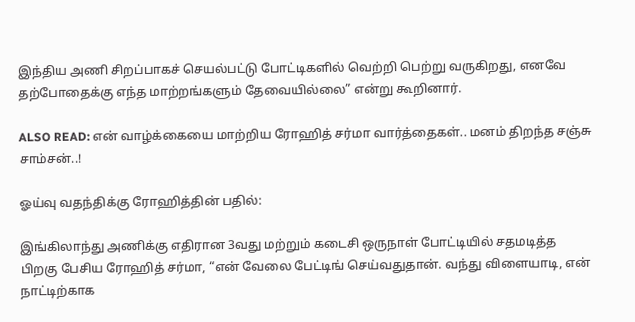இந்திய அணி சிறப்பாகச் செயல்பட்டு போட்டிகளில் வெற்றி பெற்று வருகிறது, எனவே தற்போதைக்கு எந்த மாற்றங்களும் தேவையில்லை” என்று கூறினார்.

ALSO READ: என் வாழ்க்கையை மாற்றிய ரோஹித் சர்மா வார்த்தைகள்.. மனம் திறந்த சஞ்சு சாம்சன்..!

ஓய்வு வதந்திக்கு ரோஹித்தின் பதில்:

இங்கிலாந்து அணிக்கு எதிரான 3வது மற்றும் கடைசி ஒருநாள் போட்டியில் சதமடித்த பிறகு பேசிய ரோஹித் சர்மா, “என் வேலை பேட்டிங் செய்வதுதான். வந்து விளையாடி, என் நாட்டிற்காக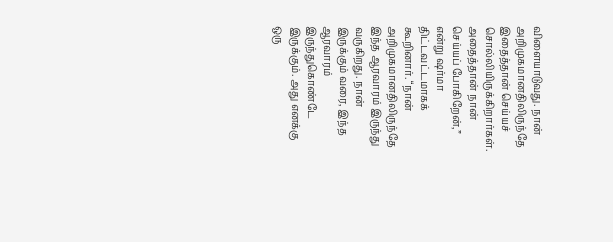விளையாடுவது. நான் அறிமுகமானதிலிருந்தே இதைத்தான் செய்யச் சொல்லியிருக்கிறார்கள். அதைத்தான் நான் செய்யப் போகிறேன்,” என்று ஷர்மா திட்டவட்டமாகக் கூறினார். “நான் அறிமுகமானதிலிருந்தே இந்த ஆரவாரம் இருந்து வருகிறது. நான் இருக்கும் வரை, இந்த ஆரவாரம் இருந்துகொண்டே இருக்கும். அது எனக்கு ஒரு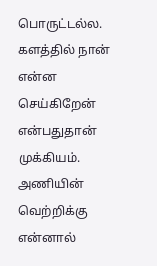பொருட்டல்ல. களத்தில் நான் என்ன செய்கிறேன் என்பதுதான் முக்கியம். அணியின் வெற்றிக்கு என்னால்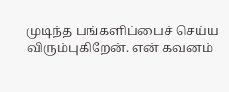முடிந்த பங்களிப்பைச் செய்ய விரும்புகிறேன். என் கவனம்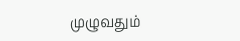முழுவதும்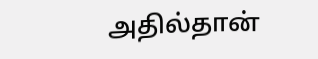அதில்தான்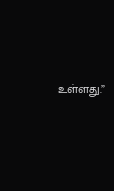உள்ளது.”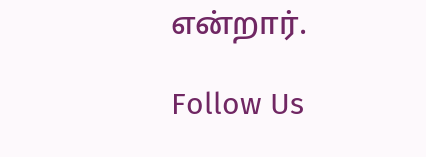என்றார்.

Follow Us